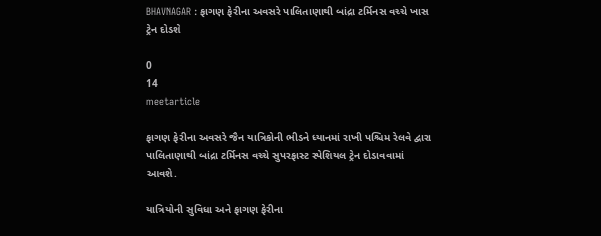BHAVNAGAR : ફાગણ ફેરીના અવસરે પાલિતાણાથી બાંદ્રા ટર્મિનસ વચ્ચે ખાસ ટ્રેન દોડશે

0
14
meetarticle

ફાગણ ફેરીના અવસરે જૈન યાત્રિકોની ભીડને ધ્યાનમાં રાખી પશ્ચિમ રેલવે દ્વારા પાલિતાણાથી બાંદ્રા ટર્મિનસ વચ્ચે સુપરફાસ્ટ સ્પેશિયલ ટ્રેન દોડાવવામાં આવશે.

યાત્રિયોની સુવિધા અને ફાગણ ફેરીના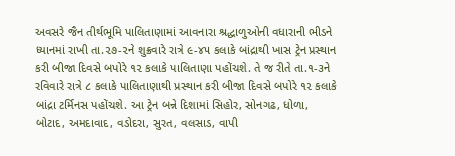અવસરે જૈન તીર્થભૂમિ પાલિતાણામાં આવનારા શ્રદ્ધાળુઓની વધારાની ભીડને ધ્યાનમાં રાખી તા.૨૭-૨ને શુક્રવારે રાત્રે ૯-૪૫ કલાકે બાંદ્રાથી ખાસ ટ્રેન પ્રસ્થાન કરી બીજા દિવસે બપોરે ૧૨ કલાકે પાલિતાણા પહોંચશે. તે જ રીતે તા.૧-૩ને રવિવારે રાત્રે ૮ કલાકે પાલિતાણાથી પ્રસ્થાન કરી બીજા દિવસે બપોરે ૧૨ કલાકે બાંદ્રા ટર્મિનસ પહોંચશે. આ ટ્રેન બન્ને દિશામાં સિહોર, સોનગઢ, ધોળા, બોટાદ, અમદાવાદ, વડોદરા, સુરત, વલસાડ, વાપી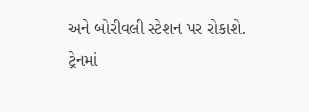અને બોરીવલી સ્ટેશન પર રોકાશે. ટ્રેનમાં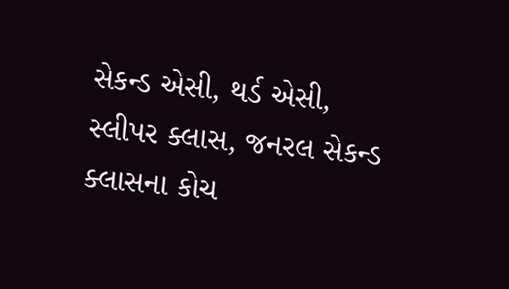સેકન્ડ એસી, થર્ડ એસી, સ્લીપર ક્લાસ, જનરલ સેકન્ડ ક્લાસના કોચ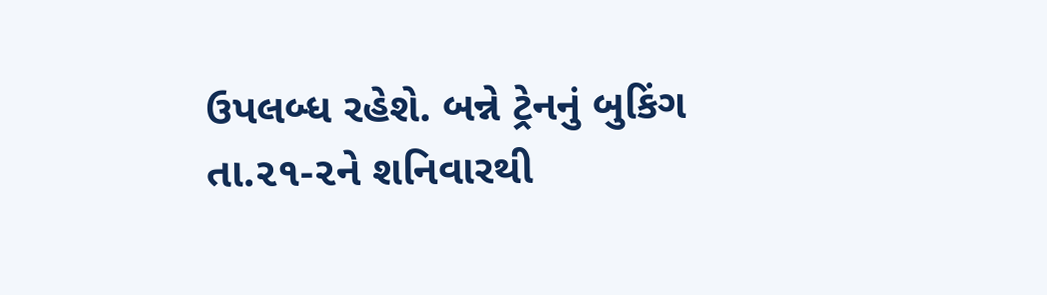ઉપલબ્ધ રહેશે. બન્ને ટ્રેનનું બુકિંગ તા.૨૧-૨ને શનિવારથી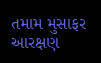તમામ મુસાફર આરક્ષણ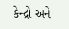કેન્દ્રો અને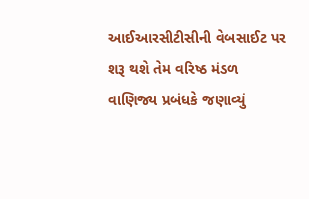આઈઆરસીટીસીની વેબસાઈટ પર શરૂ થશે તેમ વરિષ્ઠ મંડળ વાણિજ્ય પ્રબંધકે જણાવ્યું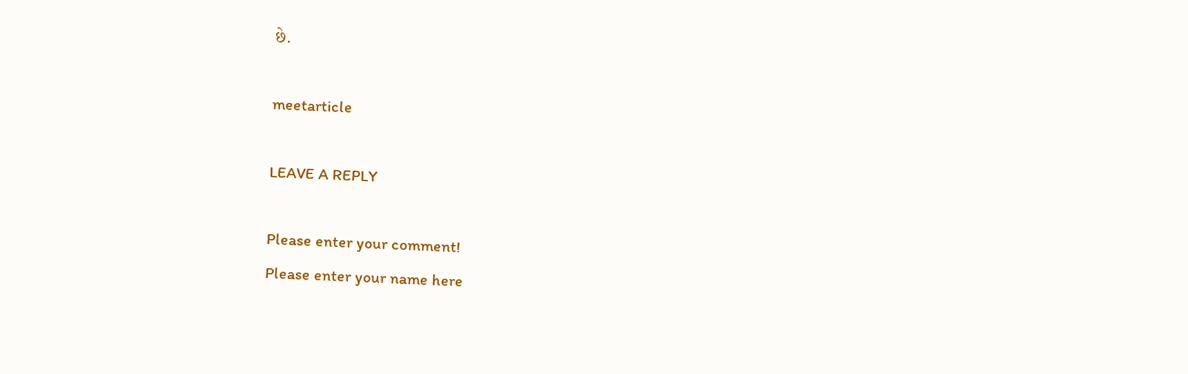છે.

meetarticle

LEAVE A REPLY

Please enter your comment!
Please enter your name here